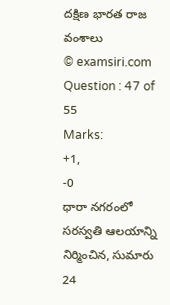దక్షిణ భారత రాజ వంశాలు
© examsiri.com
Question : 47 of 55
Marks:
+1,
-0
ధారా నగరంలో సరస్వతి ఆలయాన్ని నిర్మించిన, సుమారు 24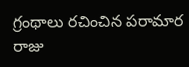గ్రంథాలు రచించిన పరామార రాజు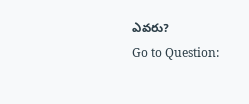ఎవరు?
Go to Question: